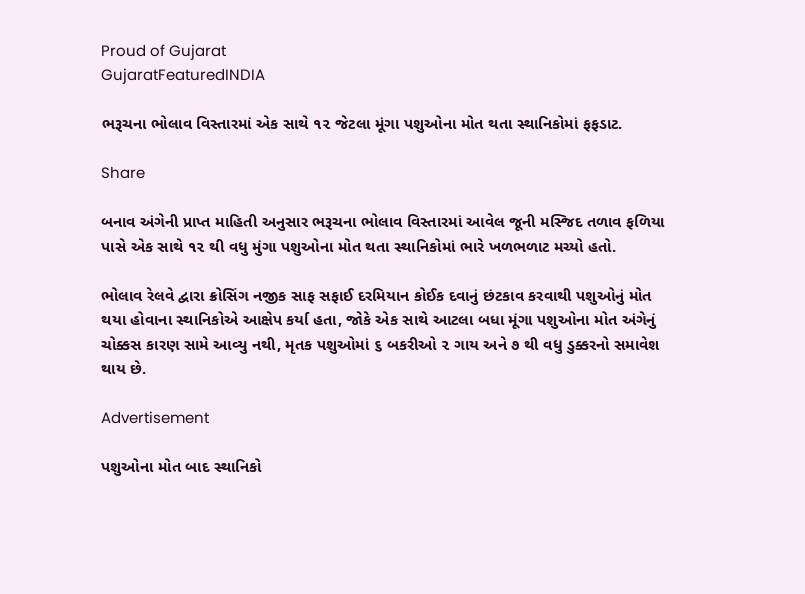Proud of Gujarat
GujaratFeaturedINDIA

ભરૂચના ભોલાવ વિસ્તારમાં એક સાથે ૧૨ જેટલા મૂંગા પશુઓના મોત થતા સ્થાનિકોમાં ફફડાટ.

Share

બનાવ અંગેની પ્રાપ્ત માહિતી અનુસાર ભરૂચના ભોલાવ વિસ્તારમાં આવેલ જૂની મસ્જિદ તળાવ ફળિયા પાસે એક સાથે ૧૨ થી વધુ મુંગા પશુઓના મોત થતા સ્થાનિકોમાં ભારે ખળભળાટ મચ્યો હતો.

ભોલાવ રેલવે દ્વારા ક્રોસિંગ નજીક સાફ સફાઈ દરમિયાન કોઈક દવાનું છંટકાવ કરવાથી પશુઓનું મોત થયા હોવાના સ્થાનિકોએ આક્ષેપ કર્યા હતા, જોકે એક સાથે આટલા બધા મૂંગા પશુઓના મોત અંગેનું ચોક્કસ કારણ સામે આવ્યુ નથી, મૃતક પશુઓમાં ૬ બકરીઓ ૨ ગાય અને ૭ થી વધુ ડુક્કરનો સમાવેશ થાય છે.

Advertisement

પશુઓના મોત બાદ સ્થાનિકો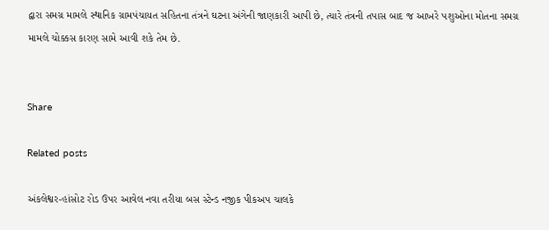દ્વારા સમગ્ર મામલે સ્થાનિક ગ્રામપંચાયત સહિતના તંત્રને ઘટના અંગેની જાણકારી આપી છે, ત્યારે તંત્રની તપાસ બાદ જ આખરે પશુઓના મોતના સમગ્ર મામલે ચોક્કસ કારણ સામે આવી શકે તેમ છે.


Share

Related posts

અંકલેશ્વર-હાંસોટ રોડ ઉપર આવેલ નવા તરીયા બસ સ્ટેન્ડ નજીક પીકઅપ ચાલકે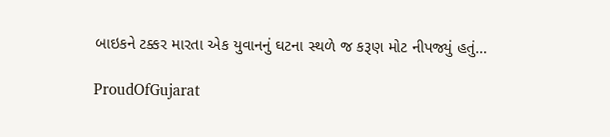બાઇકને ટક્કર મારતા એક યુવાનનું ઘટના સ્થળે જ કરૂણ મોટ નીપજ્યું હતું…

ProudOfGujarat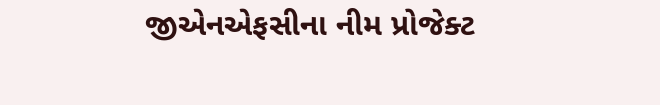જીએનએફસીના નીમ પ્રોજેક્‍ટ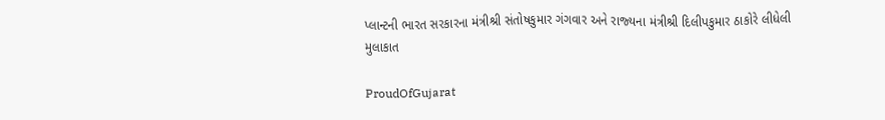પ્‍લાન્‍ટની ભારત સરકારના મંત્રીશ્રી સંતોષકુમાર ગંગવાર અને રાજ્‍યના મંત્રીશ્રી દિલીપકુમાર ઠાકોરે લીધેલી મુલાકાત

ProudOfGujarat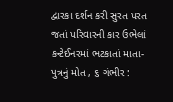દ્વારકા દર્શન કરી સુરત પરત જતાં પરિવારની કાર ઉભેલાં કન્ટેઈનરમાં ભટકાતાં માતા-પુત્રનું મોત , ૬ ગંભીર :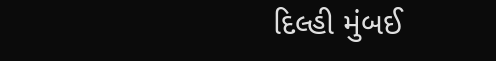દિલ્હી મુંબઈ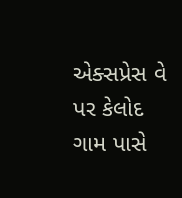એક્સપ્રેસ વે પર કેલોદ ગામ પાસે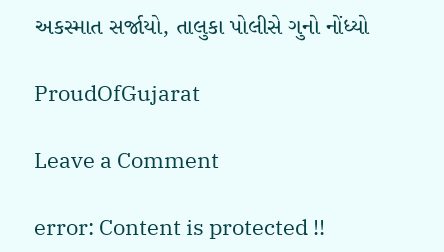અકસ્માત સર્જાયો, તાલુકા પોલીસે ગુનો નોંધ્યો

ProudOfGujarat

Leave a Comment

error: Content is protected !!